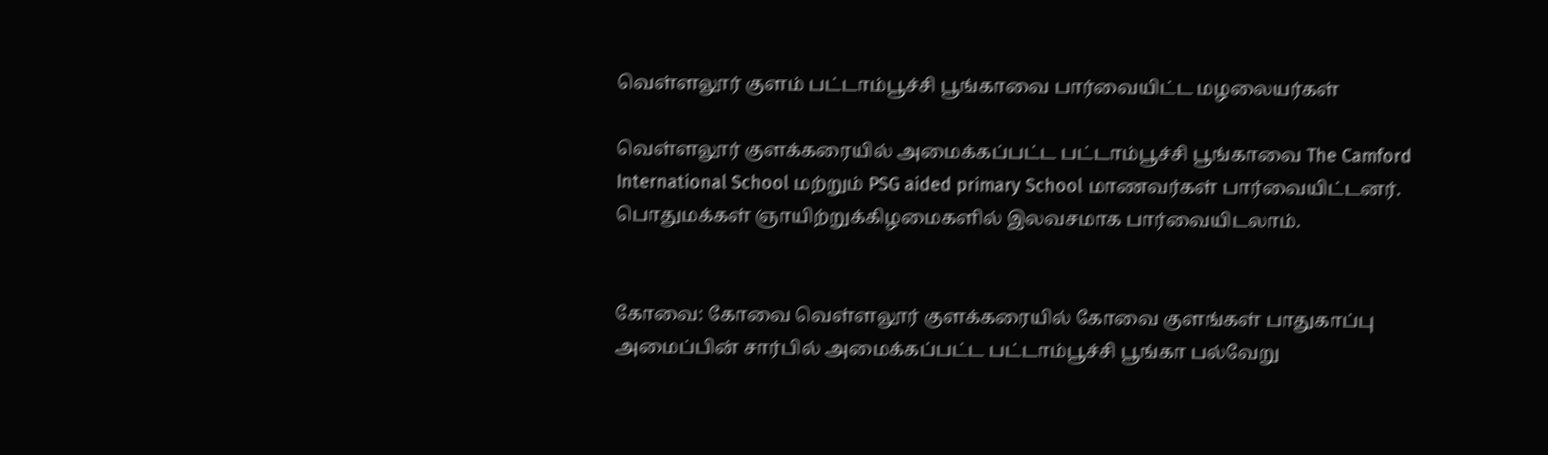வெள்ளலூர் குளம் பட்டாம்பூச்சி பூங்காவை பார்வையிட்ட மழலையர்கள்

வெள்ளலூர் குளக்கரையில் அமைக்கப்பட்ட பட்டாம்பூச்சி பூங்காவை The Camford International School மற்றும் PSG aided primary School மாணவர்கள் பார்வையிட்டனர். பொதுமக்கள் ஞாயிற்றுக்கிழமைகளில் இலவசமாக பார்வையிடலாம்.


கோவை: கோவை வெள்ளலூர் குளக்கரையில் கோவை குளங்கள் பாதுகாப்பு அமைப்பின் சார்பில் அமைக்கப்பட்ட பட்டாம்பூச்சி பூங்கா பல்வேறு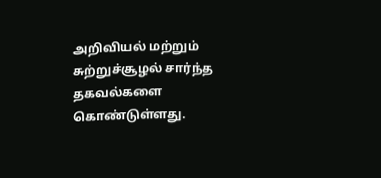அறிவியல் மற்றும் சுற்றுச்சூழல் சார்ந்த தகவல்களை கொண்டுள்ளது.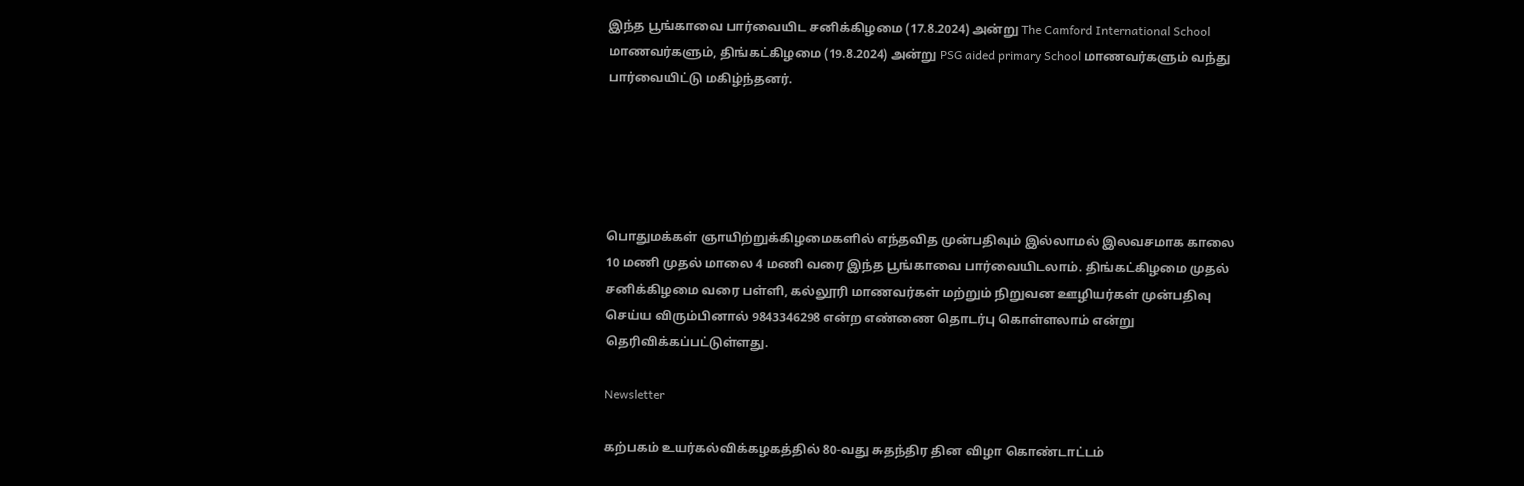இந்த பூங்காவை பார்வையிட சனிக்கிழமை (17.8.2024) அன்று The Camford International School மாணவர்களும், திங்கட்கிழமை (19.8.2024) அன்று PSG aided primary School மாணவர்களும் வந்து பார்வையிட்டு மகிழ்ந்தனர்.





பொதுமக்கள் ஞாயிற்றுக்கிழமைகளில் எந்தவித முன்பதிவும் இல்லாமல் இலவசமாக காலை 10 மணி முதல் மாலை 4 மணி வரை இந்த பூங்காவை பார்வையிடலாம். திங்கட்கிழமை முதல் சனிக்கிழமை வரை பள்ளி, கல்லூரி மாணவர்கள் மற்றும் நிறுவன ஊழியர்கள் முன்பதிவு செய்ய விரும்பினால் 9843346298 என்ற எண்ணை தொடர்பு கொள்ளலாம் என்று தெரிவிக்கப்பட்டுள்ளது.

Newsletter

கற்பகம் உயர்கல்விக்கழகத்தில் 80-வது சுதந்திர தின விழா கொண்டாட்டம்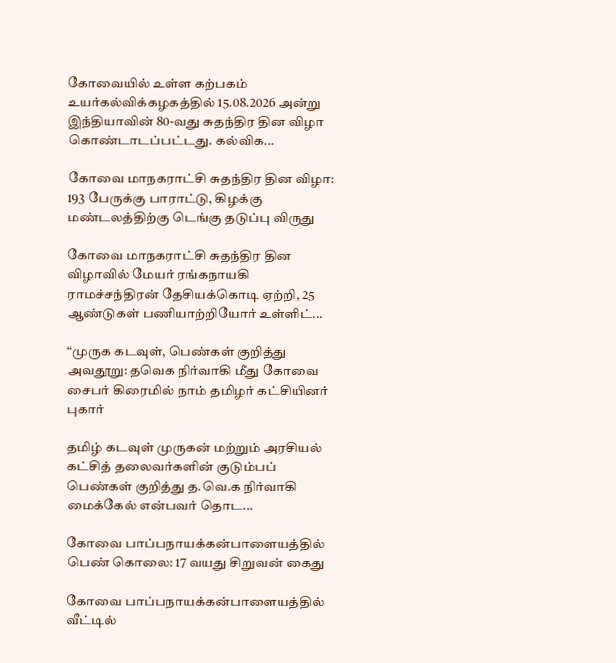கோவையில் உள்ள கற்பகம் உயர்கல்விக்கழகத்தில் 15.08.2026 அன்று இந்தியாவின் 80-வது சுதந்திர தின விழா கொண்டாடப்பட்டது. கல்விக...

கோவை மாநகராட்சி சுதந்திர தின விழா: 193 பேருக்கு பாராட்டு, கிழக்கு மண்டலத்திற்கு டெங்கு தடுப்பு விருது

கோவை மாநகராட்சி சுதந்திர தின விழாவில் மேயர் ரங்கநாயகி ராமச்சந்திரன் தேசியக்கொடி ஏற்றி, 25 ஆண்டுகள் பணியாற்றியோர் உள்ளிட்...

“முருக கடவுள், பெண்கள் குறித்து அவதூறு: தவெக நிர்வாகி மீது கோவை சைபர் கிரைமில் நாம் தமிழர் கட்சியினர் புகார்

தமிழ் கடவுள் முருகன் மற்றும் அரசியல் கட்சித் தலைவர்களின் குடும்பப் பெண்கள் குறித்து த.வெ.க நிர்வாகி மைக்கேல் என்பவர் தொட...

கோவை பாப்பநாயக்கன்பாளையத்தில் பெண் கொலை: 17 வயது சிறுவன் கைது

கோவை பாப்பநாயக்கன்பாளையத்தில் வீட்டில்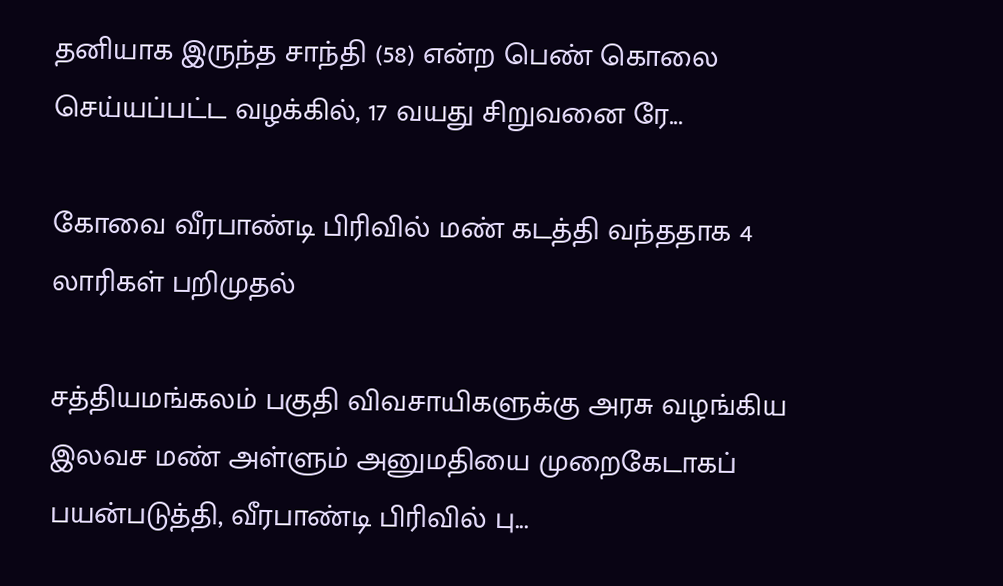தனியாக இருந்த சாந்தி (58) என்ற பெண் கொலை செய்யப்பட்ட வழக்கில், 17 வயது சிறுவனை ரே...

கோவை வீரபாண்டி பிரிவில் மண் கடத்தி வந்ததாக 4 லாரிகள் பறிமுதல்

சத்தியமங்கலம் பகுதி விவசாயிகளுக்கு அரசு வழங்கிய இலவச மண் அள்ளும் அனுமதியை முறைகேடாகப் பயன்படுத்தி, வீரபாண்டி பிரிவில் பு...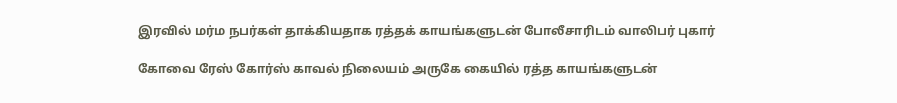இரவில் மர்ம நபர்கள் தாக்கியதாக ரத்தக் காயங்களுடன் போலீசாரிடம் வாலிபர் புகார்

கோவை ரேஸ் கோர்ஸ் காவல் நிலையம் அருகே கையில் ரத்த காயங்களுடன்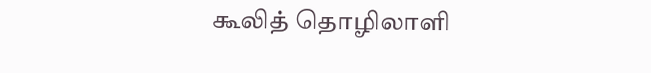கூலித் தொழிலாளி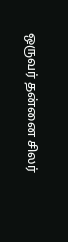ஒருவர் தன்னை சிலர்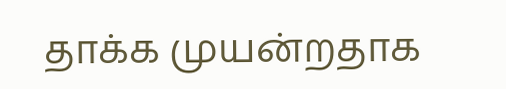தாக்க முயன்றதாக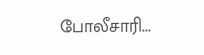போலீசாரி...